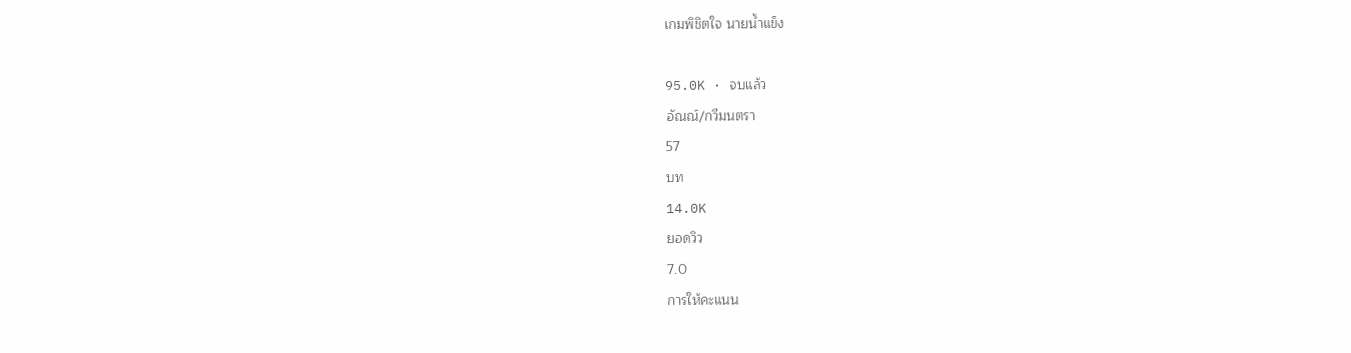เกมพิชิตใจ นายน้ำแข็ง

95.0K · จบแล้ว
อัณณ์/กวีมนตรา
57
บท
14.0K
ยอดวิว
7.0
การให้คะแนน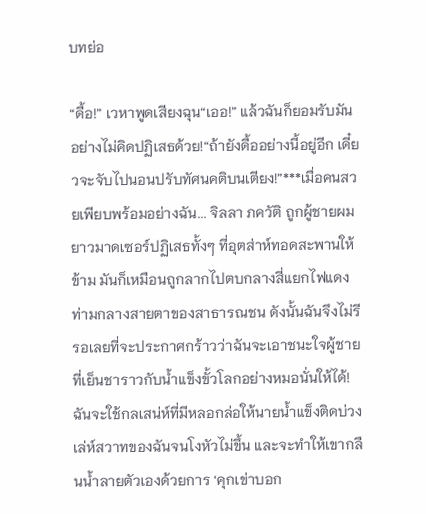บทย่อ

“ดื้อ!” เวหาพูดเสียงฉุน“เออ!” แล้วฉันก็ยอมรับมันอย่างไม่คิดปฏิเสธด้วย!“ถ้ายังดื้ออย่างนี้อยู่อีก เดี๋ยวจะจับไปนอนปรับทัศนคติบนเตียง!”***เมื่อคนสวยเพียบพร้อมอย่างฉัน... จิลลา ภควัติ ถูกผู้ชายผมยาวมาดเซอร์ปฏิเสธทั้งๆ ที่อุตส่าห์ทอดสะพานให้ข้าม มันก็เหมือนถูกลากไปตบกลางสี่แยกไฟแดงท่ามกลางสายตาของสาธารณชน ดังนั้นฉันจึงไม่รีรอเลยที่จะประกาศกร้าวว่าฉันจะเอาชนะใจผู้ชายที่เย็นชาราวกับน้ำแข็งขั้วโลกอย่างหมอนั่นให้ได้! ฉันจะใช้กลเสน่ห์ที่มีหลอกล่อให้นายน้ำแข็งติดบ่วงเล่ห์สวาทของฉันจนโงหัวไม่ขึ้น และจะทำให้เขากลืนน้ำลายตัวเองด้วยการ ‘คุกเข่าบอก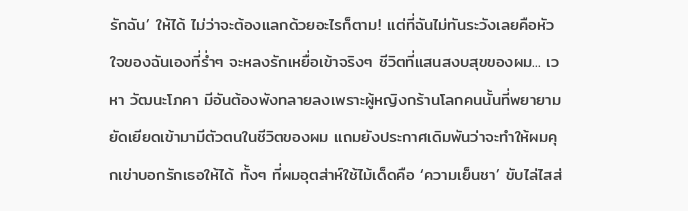รักฉัน’ ให้ได้ ไม่ว่าจะต้องแลกด้วยอะไรก็ตาม! แต่ที่ฉันไม่ทันระวังเลยคือหัวใจของฉันเองที่ร่ำๆ จะหลงรักเหยื่อเข้าจริงๆ ชีวิตที่แสนสงบสุขของผม... เวหา วัฒนะโภคา มีอันต้องพังทลายลงเพราะผู้หญิงกร้านโลกคนนั้นที่พยายามยัดเยียดเข้ามามีตัวตนในชีวิตของผม แถมยังประกาศเดิมพันว่าจะทำให้ผมคุกเข่าบอกรักเธอให้ได้ ทั้งๆ ที่ผมอุตส่าห์ใช้ไม้เด็ดคือ ‘ความเย็นชา’ ขับไล่ไสส่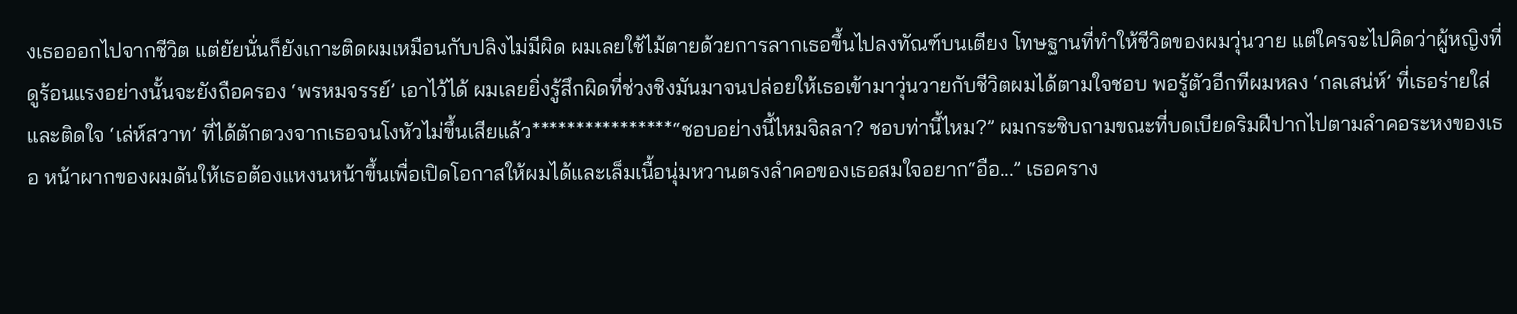งเธอออกไปจากชีวิต แต่ยัยนั่นก็ยังเกาะติดผมเหมือนกับปลิงไม่มีผิด ผมเลยใช้ไม้ตายด้วยการลากเธอขึ้นไปลงทัณฑ์บนเตียง โทษฐานที่ทำให้ชีวิตของผมวุ่นวาย แต่ใครจะไปคิดว่าผู้หญิงที่ดูร้อนแรงอย่างนั้นจะยังถือครอง ‘พรหมจรรย์’ เอาไว้ได้ ผมเลยยิ่งรู้สึกผิดที่ช่วงชิงมันมาจนปล่อยให้เธอเข้ามาวุ่นวายกับชีวิตผมได้ตามใจชอบ พอรู้ตัวอีกทีผมหลง ‘กลเสน่ห์’ ที่เธอร่ายใส่ และติดใจ ‘เล่ห์สวาท’ ที่ได้ตักตวงจากเธอจนโงหัวไม่ขึ้นเสียแล้ว****************“ชอบอย่างนี้ไหมจิลลา? ชอบท่านี้ไหม?” ผมกระซิบถามขณะที่บดเบียดริมฝีปากไปตามลำคอระหงของเธอ หน้าผากของผมดันให้เธอต้องแหงนหน้าขึ้นเพื่อเปิดโอกาสให้ผมได้และเล็มเนื้อนุ่มหวานตรงลำคอของเธอสมใจอยาก“อือ...” เธอคราง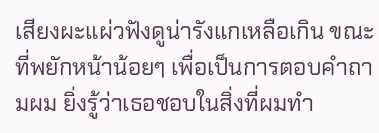เสียงผะแผ่วฟังดูน่ารังแกเหลือเกิน ขณะที่พยักหน้าน้อยๆ เพื่อเป็นการตอบคำถามผม ยิ่งรู้ว่าเธอชอบในสิ่งที่ผมทำ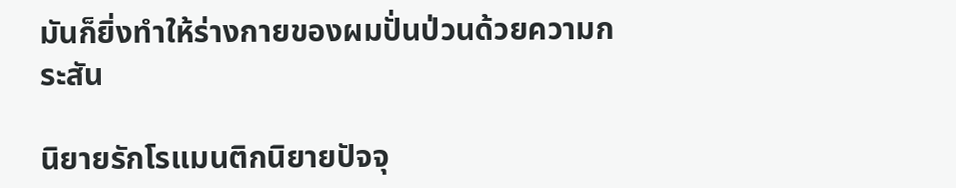มันก็ยิ่งทำให้ร่างกายของผมปั่นป่วนด้วยความกระสัน

นิยายรักโรแมนติกนิยายปัจจุ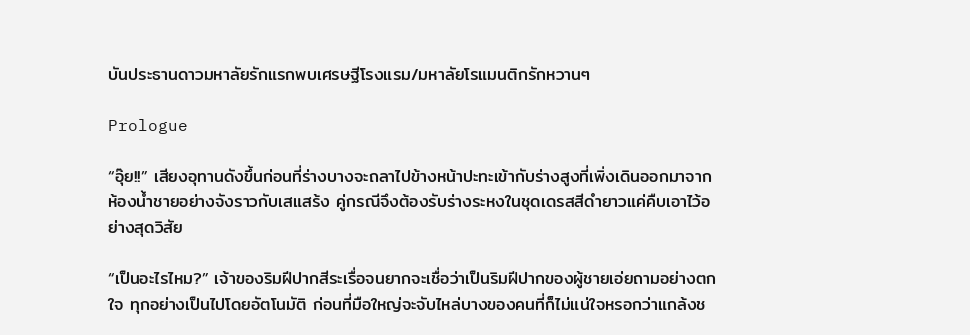บันประธานดาวมหาลัยรักแรกพบเศรษฐีโรงแรม/มหาลัยโรแมนติกรักหวานๆ

Prologue

“อุ๊ย!!” เสียงอุทานดังขึ้นก่อนที่ร่างบางจะถลาไปข้างหน้าปะทะเข้ากับร่างสูงที่เพิ่งเดินออกมาจากห้องน้ำชายอย่างจังราวกับเสแสร้ง คู่กรณีจึงต้องรับร่างระหงในชุดเดรสสีดำยาวแค่คืบเอาไว้อย่างสุดวิสัย

“เป็นอะไรไหม?” เจ้าของริมฝีปากสีระเรื่อจนยากจะเชื่อว่าเป็นริมฝีปากของผู้ชายเอ่ยถามอย่างตกใจ ทุกอย่างเป็นไปโดยอัตโนมัติ ก่อนที่มือใหญ่จะจับไหล่บางของคนที่ก็ไม่แน่ใจหรอกว่าแกล้งช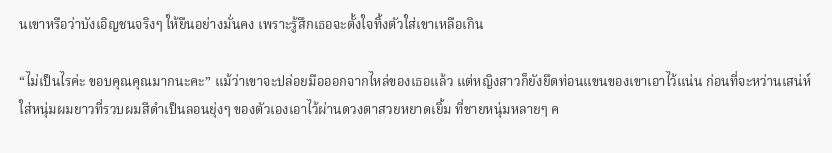นเขาหรือว่าบังเอิญชนจริงๆ ให้ยืนอย่างมั่นคง เพราะรู้สึกเธอจะตั้งใจทิ้งตัวใส่เขาเหลือเกิน

“ไม่เป็นไรค่ะ ขอบคุณคุณมากนะคะ” แม้ว่าเขาจะปล่อยมือออกจากไหล่ของเธอแล้ว แต่หญิงสาวก็ยังยึดท่อนแขนของเขาเอาไว้แน่น ก่อนที่จะหว่านเสน่ห์ใส่หนุ่มผมยาวที่รวบผมสีดำเป็นลอนยุ่งๆ ของตัวเองเอาไว้ผ่านดวงตาสวยหยาดเยิ้ม ที่ชายหนุ่มหลายๆ ค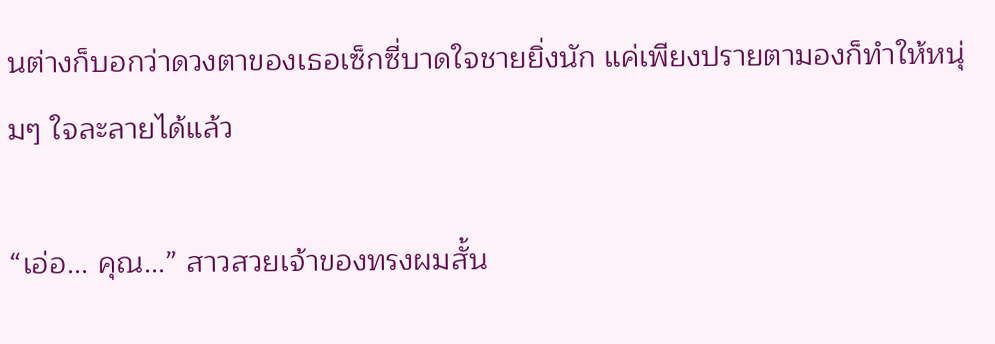นต่างก็บอกว่าดวงตาของเธอเซ็กซี่บาดใจชายยิ่งนัก แค่เพียงปรายตามองก็ทำให้หนุ่มๆ ใจละลายได้แล้ว

“เอ่อ... คุณ...” สาวสวยเจ้าของทรงผมสั้น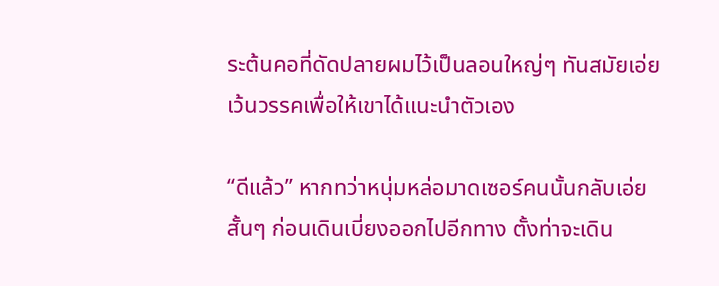ระต้นคอที่ดัดปลายผมไว้เป็นลอนใหญ่ๆ ทันสมัยเอ่ยเว้นวรรคเพื่อให้เขาได้แนะนำตัวเอง

“ดีแล้ว” หากทว่าหนุ่มหล่อมาดเซอร์คนนั้นกลับเอ่ยสั้นๆ ก่อนเดินเบี่ยงออกไปอีกทาง ตั้งท่าจะเดิน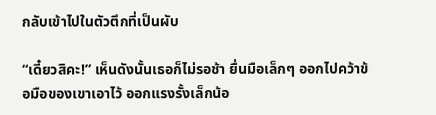กลับเข้าไปในตัวตึกที่เป็นผับ

“เดี๋ยวสิคะ!” เห็นดังนั้นเธอก็ไม่รอช้า ยื่นมือเล็กๆ ออกไปคว้าข้อมือของเขาเอาไว้ ออกแรงรั้งเล็กน้อ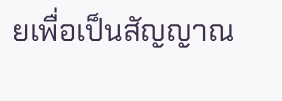ยเพื่อเป็นสัญญาณ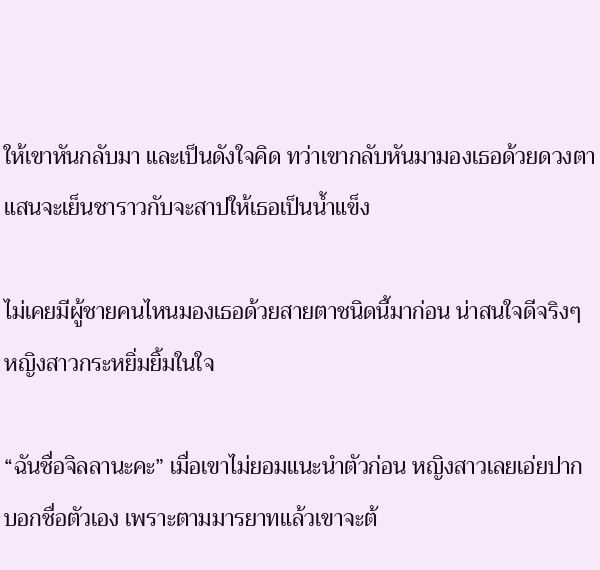ให้เขาหันกลับมา และเป็นดังใจคิด ทว่าเขากลับหันมามองเธอด้วยดวงตาแสนจะเย็นชาราวกับจะสาปให้เธอเป็นน้ำแข็ง

ไม่เคยมีผู้ชายคนไหนมองเธอด้วยสายตาชนิดนี้มาก่อน น่าสนใจดีจริงๆ หญิงสาวกระหยิ่มยิ้มในใจ

“ฉันชื่อจิลลานะคะ” เมื่อเขาไม่ยอมแนะนำตัวก่อน หญิงสาวเลยเอ่ยปากบอกชื่อตัวเอง เพราะตามมารยาทแล้วเขาจะต้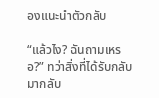องแนะนำตัวกลับ

“แล้วไง? ฉันถามเหรอ?” ทว่าสิ่งที่ได้รับกลับมากลับ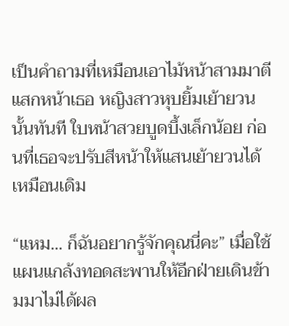เป็นคำถามที่เหมือนเอาไม้หน้าสามมาตีแสกหน้าเธอ หญิงสาวหุบยิ้มเย้ายวนนั้นทันที ใบหน้าสวยบูดบึ้งเล็กน้อย ก่อนที่เธอจะปรับสีหน้าให้แสนเย้ายวนได้เหมือนเดิม

“แหม... ก็ฉันอยากรู้จักคุณนี่คะ” เมื่อใช้แผนแกล้งทอดสะพานให้อีกฝ่ายเดินข้ามมาไม่ได้ผล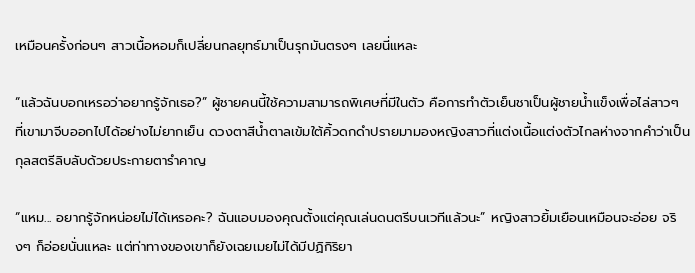เหมือนครั้งก่อนๆ สาวเนื้อหอมก็เปลี่ยนกลยุทธ์มาเป็นรุกมันตรงๆ เลยนี่แหละ

“แล้วฉันบอกเหรอว่าอยากรู้จักเธอ?” ผู้ชายคนนี้ใช้ความสามารถพิเศษที่มีในตัว คือการทำตัวเย็นชาเป็นผู้ชายน้ำแข็งเพื่อไล่สาวๆ ที่เขามาจีบออกไปได้อย่างไม่ยากเย็น ดวงตาสีน้ำตาลเข้มใต้คิ้วดกดำปรายมามองหญิงสาวที่แต่งเนื้อแต่งตัวไกลห่างจากคำว่าเป็นกุลสตรีลิบลับด้วยประกายตารำคาญ

“แหม... อยากรู้จักหน่อยไม่ได้เหรอคะ? ฉันแอบมองคุณตั้งแต่คุณเล่นดนตรีบนเวทีแล้วนะ” หญิงสาวยิ้มเยือนเหมือนจะอ่อย จริงๆ ก็อ่อยนั่นแหละ แต่ท่าทางของเขาก็ยังเฉยเมยไม่ได้มีปฏิกิริยา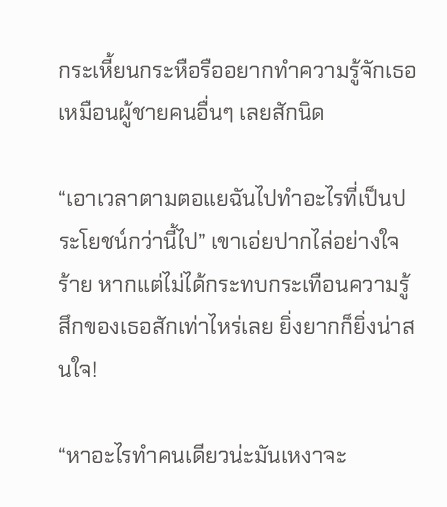กระเหี้ยนกระหือรืออยากทำความรู้จักเธอเหมือนผู้ชายคนอื่นๆ เลยสักนิด

“เอาเวลาตามตอแยฉันไปทำอะไรที่เป็นประโยชน์กว่านี้ไป” เขาเอ่ยปากไล่อย่างใจร้าย หากแต่ไม่ได้กระทบกระเทือนความรู้สึกของเธอสักเท่าไหร่เลย ยิ่งยากก็ยิ่งน่าสนใจ!

“หาอะไรทำคนเดียวน่ะมันเหงาจะ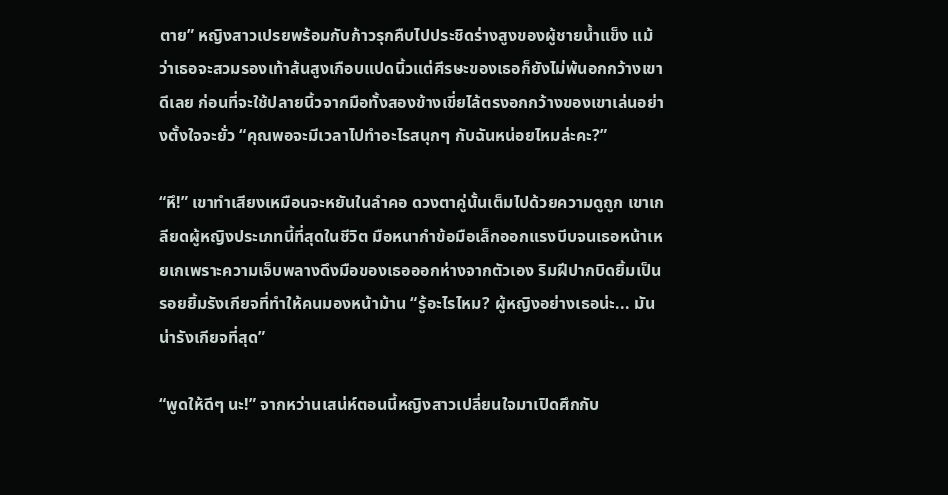ตาย” หญิงสาวเปรยพร้อมกับก้าวรุกคืบไปประชิดร่างสูงของผู้ชายน้ำแข็ง แม้ว่าเธอจะสวมรองเท้าส้นสูงเกือบแปดนิ้วแต่ศีรษะของเธอก็ยังไม่พ้นอกกว้างเขาดีเลย ก่อนที่จะใช้ปลายนิ้วจากมือทั้งสองข้างเขี่ยไล้ตรงอกกว้างของเขาเล่นอย่างตั้งใจจะยั่ว “คุณพอจะมีเวลาไปทำอะไรสนุกๆ กับฉันหน่อยไหมล่ะคะ?”

“หึ!” เขาทำเสียงเหมือนจะหยันในลำคอ ดวงตาคู่นั้นเต็มไปด้วยความดูถูก เขาเกลียดผู้หญิงประเภทนี้ที่สุดในชีวิต มือหนากำข้อมือเล็กออกแรงบีบจนเธอหน้าเหยเกเพราะความเจ็บพลางดึงมือของเธอออกห่างจากตัวเอง ริมฝีปากบิดยิ้มเป็นรอยยิ้มรังเกียจที่ทำให้คนมองหน้าม้าน “รู้อะไรไหม? ผู้หญิงอย่างเธอน่ะ... มันน่ารังเกียจที่สุด”

“พูดให้ดีๆ นะ!” จากหว่านเสน่ห์ตอนนี้หญิงสาวเปลี่ยนใจมาเปิดศึกกับ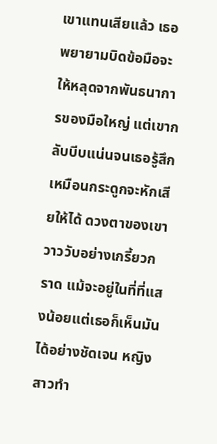เขาแทนเสียแล้ว เธอพยายามบิดข้อมือจะให้หลุดจากพันธนาการของมือใหญ่ แต่เขากลับบีบแน่นจนเธอรู้สึกเหมือนกระดูกจะหักเสียให้ได้ ดวงตาของเขาวาววับอย่างเกรี้ยวกราด แม้จะอยู่ในที่ที่แสงน้อยแต่เธอก็เห็นมันได้อย่างชัดเจน หญิงสาวทำ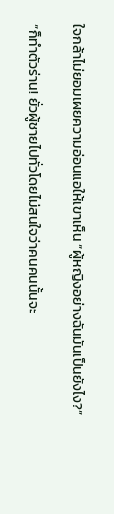ใจกล้าไม่ยอมเผยความอ่อนแอให้เขาเห็น “ผู้หญิงอย่างฉันมันเป็นยังไง?”

“ก็ทำตัวร่าน! ยั่วผู้ชายไปทั่วโดยไม่สนใจว่าคนคนนั้นจะ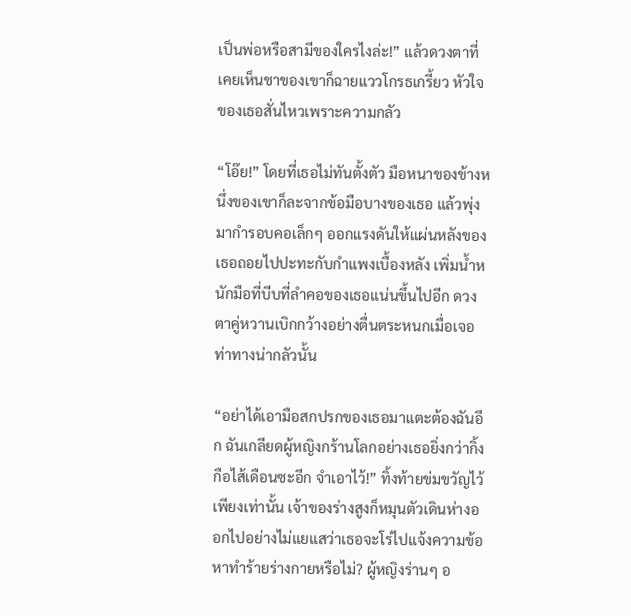เป็นพ่อหรือสามีของใครไงล่ะ!” แล้วดวงตาที่เคยเห็นชาของเขาก็ฉายแววโกรธเกรี้ยว หัวใจของเธอสั่นไหวเพราะความกลัว

“โอ๊ย!” โดยที่เธอไม่ทันตั้งตัว มือหนาของข้างหนึ่งของเขาก็ละจากข้อมือบางของเธอ แล้วพุ่งมากำรอบคอเล็กๆ ออกแรงดันให้แผ่นหลังของเธอถอยไปปะทะกับกำแพงเบื้องหลัง เพิ่มน้ำหนักมือที่บีบที่ลำคอของเธอแน่นขึ้นไปอีก ดวงตาคู่หวานเบิกกว้างอย่างตื่นตระหนกเมื่อเจอท่าทางน่ากลัวนั้น

“อย่าได้เอามือสกปรกของเธอมาแตะต้องฉันอีก ฉันเกลียดผู้หญิงกร้านโลกอย่างเธอยิ่งกว่ากิ้งกือไส้เดือนซะอีก จำเอาไว้!” ทิ้งท้ายข่มขวัญไว้เพียงเท่านั้น เจ้าของร่างสูงก็หมุนตัวเดินห่างออกไปอย่างไม่แยแสว่าเธอจะโร่ไปแจ้งความข้อหาทำร้ายร่างกายหรือไม่? ผู้หญิงร่านๆ อ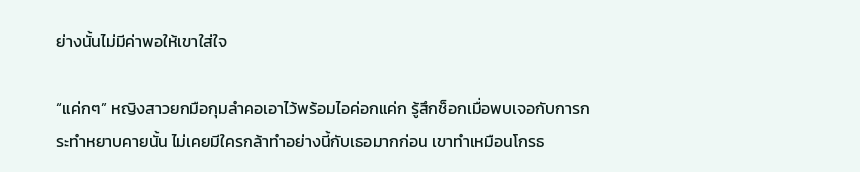ย่างนั้นไม่มีค่าพอให้เขาใส่ใจ

“แค่กๆ” หญิงสาวยกมือกุมลำคอเอาไว้พร้อมไอค่อกแค่ก รู้สึกช็อกเมื่อพบเจอกับการกระทำหยาบคายนั้น ไม่เคยมีใครกล้าทำอย่างนี้กับเธอมากก่อน เขาทำเหมือนโกรธ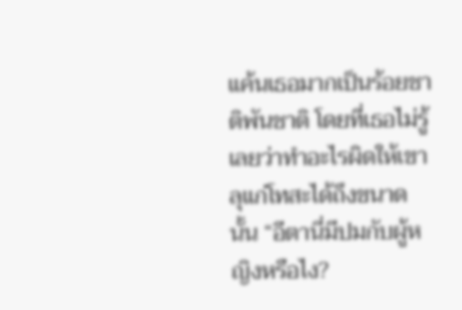แค้นเธอมากเป็นร้อยชาติพันชาติ โดยที่เธอไม่รู้เลยว่าทำอะไรผิดให้เขาลุแก่โทสะได้ถึงขนาดนั้น “อีตานี่มีปมกับผู้หญิงหรือไง?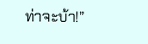ท่าจะบ้า!”